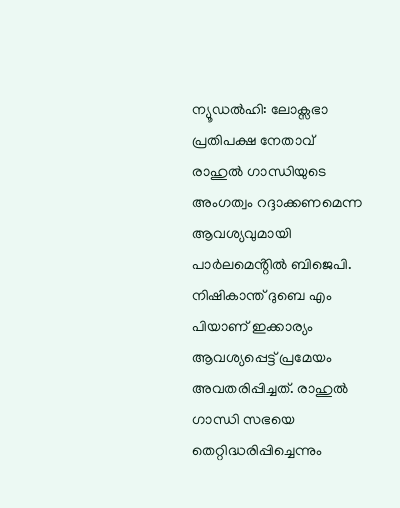ന്യൂഡൽഹി: ലോക്സഭാ പ്രതിപക്ഷ നേതാവ് രാഹുൽ ഗാന്ധിയുടെ അംഗത്വം റദ്ദാക്കണമെന്ന ആവശ്യവുമായി പാർലമെൻ്റിൽ ബിജെപി. നിഷികാന്ത് ദുബെ എം പിയാണ് ഇക്കാര്യം ആവശ്യപ്പെട്ട് പ്രമേയം അവതരിപ്പിച്ചത്. രാഹുൽ ഗാന്ധി സഭയെ തെറ്റിദ്ധരിപ്പിച്ചെന്നും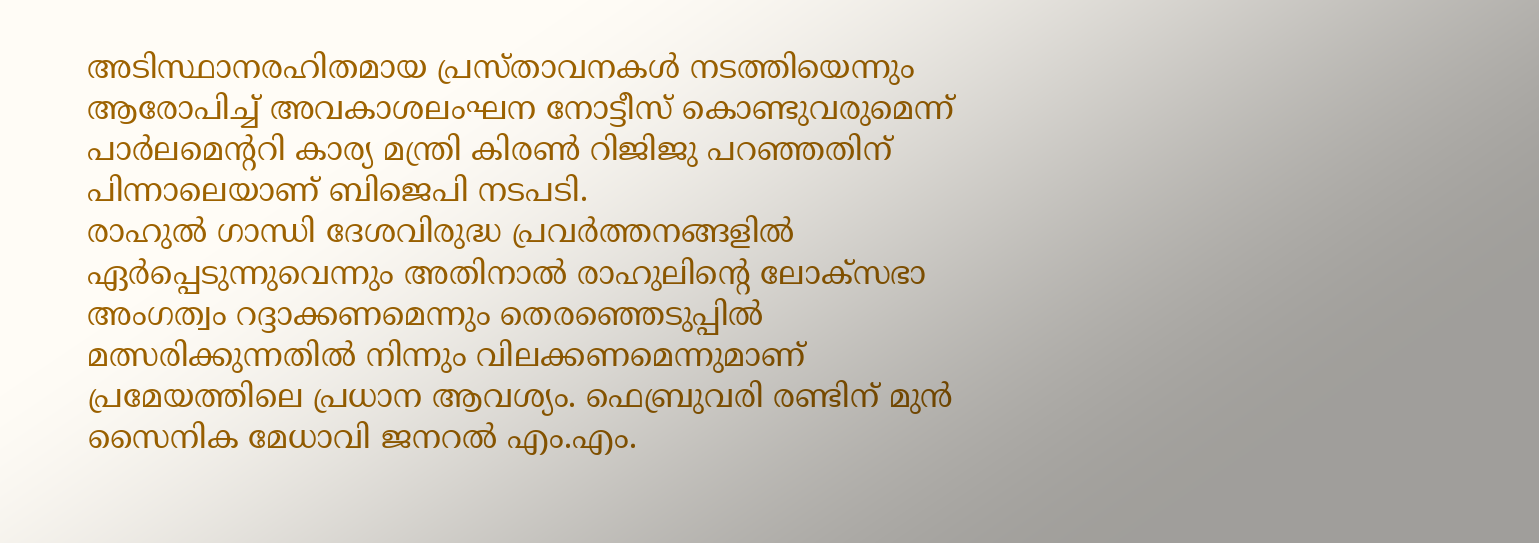അടിസ്ഥാനരഹിതമായ പ്രസ്താവനകൾ നടത്തിയെന്നും ആരോപിച്ച് അവകാശലംഘന നോട്ടീസ് കൊണ്ടുവരുമെന്ന് പാർലമെന്ററി കാര്യ മന്ത്രി കിരൺ റിജിജു പറഞ്ഞതിന് പിന്നാലെയാണ് ബിജെപി നടപടി.
രാഹുൽ ഗാന്ധി ദേശവിരുദ്ധ പ്രവർത്തനങ്ങളിൽ ഏർപ്പെടുന്നുവെന്നും അതിനാൽ രാഹുലിൻ്റെ ലോക്സഭാ അംഗത്വം റദ്ദാക്കണമെന്നും തെരഞ്ഞെടുപ്പിൽ മത്സരിക്കുന്നതിൽ നിന്നും വിലക്കണമെന്നുമാണ് പ്രമേയത്തിലെ പ്രധാന ആവശ്യം. ഫെബ്രുവരി രണ്ടിന് മുൻ സൈനിക മേധാവി ജനറൽ എം.എം.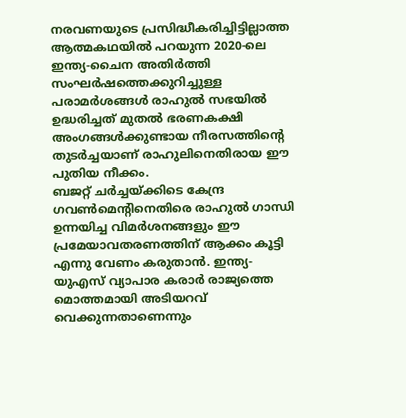നരവണയുടെ പ്രസിദ്ധീകരിച്ചിട്ടില്ലാത്ത ആത്മകഥയിൽ പറയുന്ന 2020-ലെ ഇന്ത്യ-ചൈന അതിർത്തി സംഘർഷത്തെക്കുറിച്ചുള്ള പരാമർശങ്ങൾ രാഹുൽ സഭയിൽ ഉദ്ധരിച്ചത് മുതൽ ഭരണകക്ഷി അംഗങ്ങൾക്കുണ്ടായ നീരസത്തിൻ്റെ തുടർച്ചയാണ് രാഹുലിനെതിരായ ഈ പുതിയ നീക്കം.
ബജറ്റ് ചർച്ചയ്ക്കിടെ കേന്ദ്ര ഗവൺമെന്റിനെതിരെ രാഹുൽ ഗാന്ധി ഉന്നയിച്ച വിമർശനങ്ങളും ഈ പ്രമേയാവതരണത്തിന് ആക്കം കൂട്ടി എന്നു വേണം കരുതാൻ. ഇന്ത്യ-യുഎസ് വ്യാപാര കരാർ രാജ്യത്തെ മൊത്തമായി അടിയറവ് വെക്കുന്നതാണെന്നും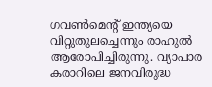ഗവൺമെന്റ് ഇന്ത്യയെ വിറ്റുതുലച്ചെന്നും രാഹുൽ ആരോപിച്ചിരുന്നു. വ്യാപാര കരാറിലെ ജനവിരുദ്ധ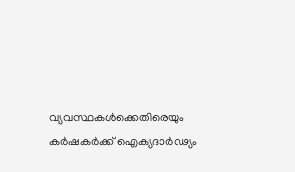വ്യവസ്ഥകൾക്കെതിരെയും കർഷകർക്ക് ഐക്യദാർഢ്യം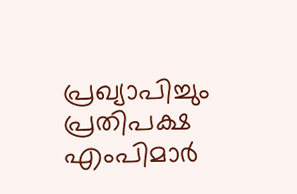പ്രഖ്യാപിച്ചും പ്രതിപക്ഷ എംപിമാർ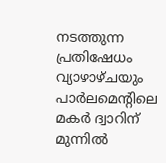നടത്തുന്ന പ്രതിഷേധം വ്യാഴാഴ്ചയും പാർലമെന്റിലെ മകർ ദ്വാറിന് മുന്നിൽ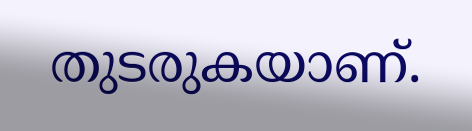തുടരുകയാണ്.